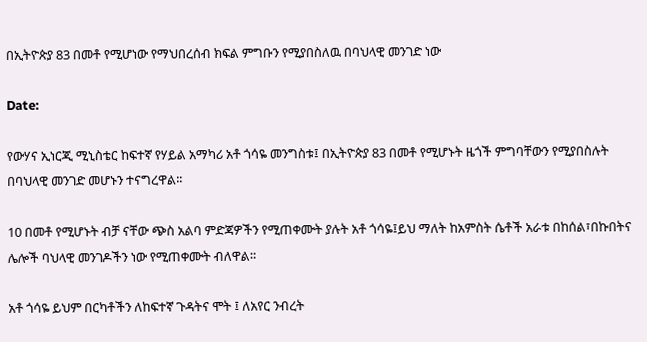በኢትዮጵያ 83 በመቶ የሚሆነው የማህበረሰብ ክፍል ምግቡን የሚያበስለዉ በባህላዊ መንገድ ነው

Date:

የውሃና ኢነርጂ ሚኒስቴር ከፍተኛ የሃይል አማካሪ አቶ ጎሳዬ መንግስቱ፤ በኢትዮጵያ 83 በመቶ የሚሆኑት ዜጎች ምግባቸውን የሚያበስሉት በባህላዊ መንገድ መሆኑን ተናግረዋል፡፡

10 በመቶ የሚሆኑት ብቻ ናቸው ጭስ አልባ ምድጃዎችን የሚጠቀሙት ያሉት አቶ ጎሳዬ፤ይህ ማለት ከአምስት ሴቶች አራቱ በከሰል፣በኩበትና ሌሎች ባህላዊ መንገዶችን ነው የሚጠቀሙት ብለዋል።

አቶ ጎሳዬ ይህም በርካቶችን ለከፍተኛ ጉዳትና ሞት ፤ ለአየር ንብረት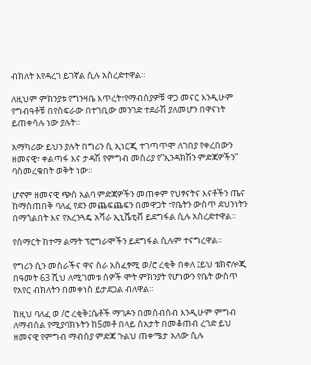ብክለት እየዳረገ ይገኛል ሲሉ አስረድተዋል።

ለዚህም ምክንያቱ የግንዛቤ እጥረት፣የማብሰያዎቹ ዋጋ መናር እንዲሁም የግብዓቶቹ በየስፍራው በተገቢው መንገድ ተደራሽ ያለመሆን በዋናነት ይጠቀሳሉ ነው ያሉት።

አማካሪው ይህን ያሉት በግሪን ሲ ኢነርጂ ተገጣጥሞ ለገበያ የቀረበውን ዘመናዊ፣ ቀልጣፋ እና ታዳሽ የምግብ መስሪያ የ”ኢንዳክሽን ምድጃዎችን” ባስመረቁበት ወቅት ነው።

ሆኖም ዘመናዊ ጭስ አልባ ምድጃዎችን መጠቀም የህፃናትና እናቶችን ጤና ከማስጠበቅ ባለፈ የደን መጨፍጨፍን በመዋጋት ፣የቤትን ውስጥ ደህንነትን በማጎልበት እና የአረንጓዴ አሻራ ኢኒሼቲቭ ይደግፋል ሲሉ አስረድተዋል።

የስማርት ከተማ ልማት ፕሮግራሞችን ይደግፋል ሲሉም ተናግረዋል፡፡

የግሪን ሲን መስራችና ዋና ስራ አስፈፃሚ ወ/ሮ ረቂቅ በቀለ ፤ይህ ቴክኖሎጂ በዓመት 63 ሺህ ለሚገመቱ ሰዎች ሞት ምክንያት የሆነውን የቤት ውስጥ የአየር ብክለትን በመቀነስ ይታደጋል ብለዋል።

ከዚህ ባለፈ ወ /ሮ ረቂቅ፤ሴቶች ማገዶን በመሰብሰብ እንዲሁም ምግብ ለማብሰል የሚያባክኑትን ከ5መቶ በላይ ሰአታት በመቆጠብ ረገድ ይህ ዘመናዊ የምግብ ማብሰያ ምድጃ ጉልህ ጠቀሜታ አለው ሲሉ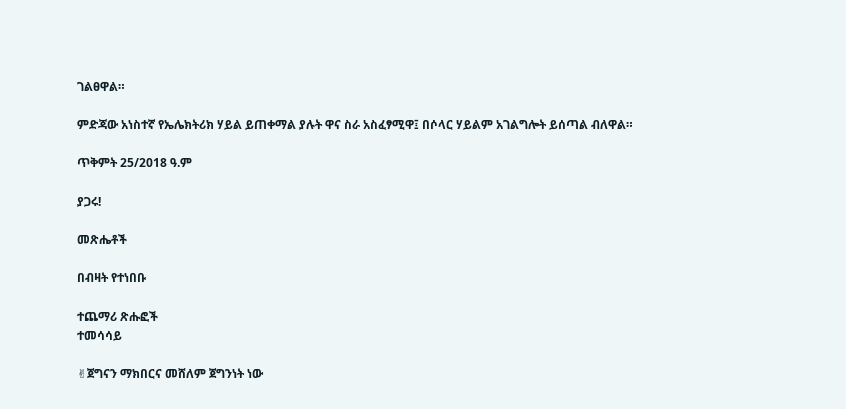ገልፀዋል።

ምድጃው አነስተኛ የኤሌክትሪክ ሃይል ይጠቀማል ያሉት ዋና ስራ አስፈፃሚዋ፤ በሶላር ሃይልም አገልግሎት ይሰጣል ብለዋል።

ጥቅምት 25/2018 ዓ.ም

ያጋሩ!

መጽሔቶች

በብዛት የተነበቡ

ተጨማሪ ጽሑፎች
ተመሳሳይ

✌ጀግናን ማክበርና መሸለም ጀግንነት ነው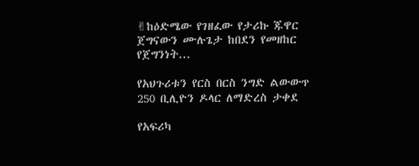✌ከዕድሜው የገዘፈው የታሪኩ ጁዋር ጀግናውን ሙሉጌታ ከበደን የመዘከር የጀግንነት...

የአህጉሪቱን የርስ በርስ ንግድ ልውውጥ 250 ቢሊዮን ዶላር ለማድረስ ታቀደ

የአፍሪካ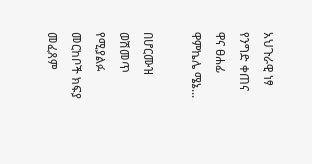አህጉራዊ ነፃ የንግድ ቀጠና ዋና ፀሐፊ ዋምኬሌ ሜኔ...

በሆርሙዝ ወሽመጥ የሚያልፉ መርከቦች ክፍያ መፈጸም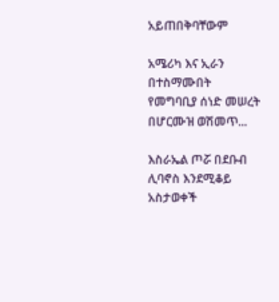አይጠበቅባቸውም

አሜሪካ እና ኢራን በተስማሙበት የመግባቢያ ሰነድ መሠረት በሆርሙዝ ወሽመጥ...

እስራኤል ጦሯ በደቡብ ሊባኖስ እንደሚቆይ አስታወቀች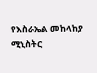የእስራኤል መከላከያ ሚኒስትር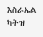እስራኤል ካትዝ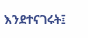እንደተናገሩት፤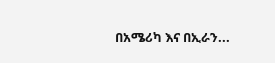በአሜሪካ እና በኢራን...